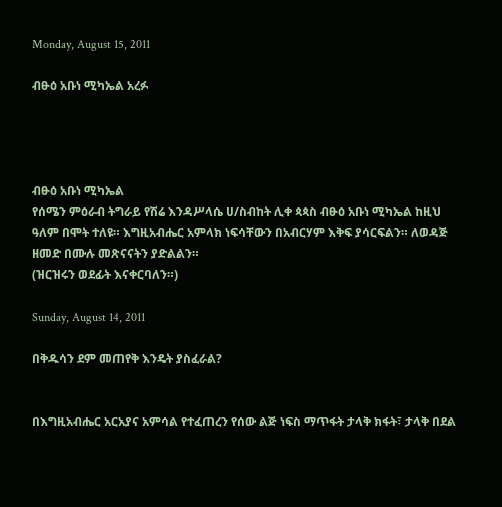Monday, August 15, 2011

ብፁዕ አቡነ ሚካኤል አረፉ




ብፁዕ አቡነ ሚካኤል
የሰሜን ምዕራብ ትግራይ የሽሬ እንዳሥላሴ ሀ/ስብከት ሊቀ ጳጳስ ብፁዕ አቡነ ሚካኤል ከዚህ ዓለም በሞት ተለዩ። እግዚአብሔር አምላክ ነፍሳቸውን በአብርሃም እቅፍ ያሳርፍልን። ለወዳጅ ዘመድ በሙሉ መጽናናትን ያድልልን።
(ዝርዝሩን ወደፊት እናቀርባለን።)

Sunday, August 14, 2011

በቅዱሳን ደም መጠየቅ እንዴት ያስፈራል?


በእግዚአብሔር አርአያና አምሳል የተፈጠረን የሰው ልጅ ነፍስ ማጥፋት ታላቅ ክፋት፣ ታላቅ በደል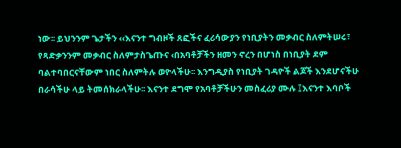ነው፡፡ ይህንንም ጌታችን ‹‹እናንተ ግብዞች ጸፎችና ፈሪሳውያን የነቢያትን መቃብር ስለምትሠሩ፣ የጻድቃንንም መቃብር ስለምታስጌጡና ‹በአባቶቻችን ዘመን ኖረን በሆነስ በነቢያት ደም ባልተባበርናቸውም ነበር ስለምትሉ ወዮላችሁ፡፡ እንግዲያስ የነቢያት ገዳዮች ልጆች እንደሆናችሁ በራሳችሁ ላይ ትመሰክራላችሁ፡፡ እናንተ ደግሞ የአባቶቻችሁን መስፈሪያ ሙሉ ፤እናንተ እባቦች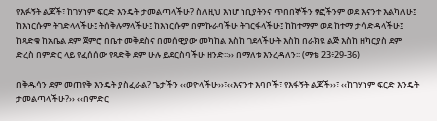የእፉኝት ልጆች፣ ከገሃነም ፍርድ እንዴት ታመልጣላችሁ? ስለዚህ እነሆ ነቢያትንና ጥበበኞችን ፃፎችንም ወደ እናንተ እልካለሁ፤ ከእነርሱም ትገድላላችሁ፤ ትሰቅሉማላችሁ፤ ከእነርሱም በምኩራባችሁ ትገርፋላችሁ፤ ከከተማም ወደ ከተማ ታሳድዳላችሁ፤ ከጻድቁ ከአቤል ደም ጀምሮ በቤተ መቅደስና በመሰዊያው መካከል እስከ ገደላችሁት እስከ በራክዩ ልጅ እስከ ዘካርያስ ደም ድረስ በምድር ላይ የፈሰሰው የጻድቅ ደም ሁሉ ይደርስባችሁ ዘንድ፡፡›› በማለቱ እንረዳለን፡፡ (ማቴ 23፥29-36)

በቅዱሳን ደም መጠየቅ እንዴት ያስፈራል? ጌታችን ‹‹ወዮላችሁ››፣‹‹እናንተ እባቦች፣ የእፋኝት ልጆች››፣ ‹‹ከገሃነም ፍርድ እንዴት ታመልጣላችሁ?›› ‹‹በምድር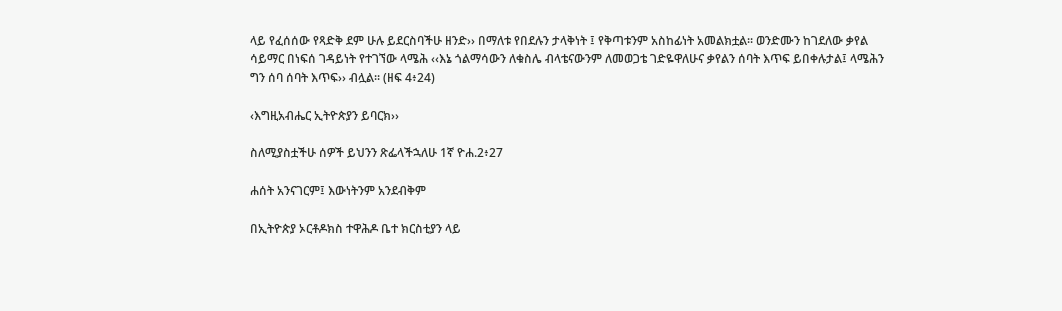ላይ የፈሰሰው የጻድቅ ደም ሁሉ ይደርስባችሁ ዘንድ›› በማለቱ የበደሉን ታላቅነት ፤ የቅጣቱንም አስከፊነት አመልክቷል፡፡ ወንድሙን ከገደለው ቃየል ሳይማር በነፍሰ ገዳይነት የተገኘው ላሜሕ ‹‹እኔ ጎልማሳውን ለቁስሌ ብላቴናውንም ለመወጋቴ ገድዬዋለሁና ቃየልን ሰባት እጥፍ ይበቀሉታል፤ ላሜሕን ግን ሰባ ሰባት እጥፍ›› ብሏል፡፡ (ዘፍ 4፥24)

‹እግዚአብሔር ኢትዮጵያን ይባርክ››

ስለሚያስቷችሁ ሰዎች ይህንን ጽፌላችኋለሁ 1ኛ ዮሐ.2፥27

ሐሰት አንናገርም፤ እውነትንም አንደብቅም

በኢትዮጵያ ኦርቶዶክስ ተዋሕዶ ቤተ ክርስቲያን ላይ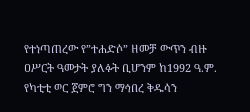የተነጣጠረው የ”ተሐድሶ” ዘመቻ ውጥን ብዙ ዐሥርት ዓመታት ያለፉት ቢሆንም ከ1992 ዓ.ም. የካቲቲ ወር ጀምሮ ግን ማኅበረ ቅዱሳን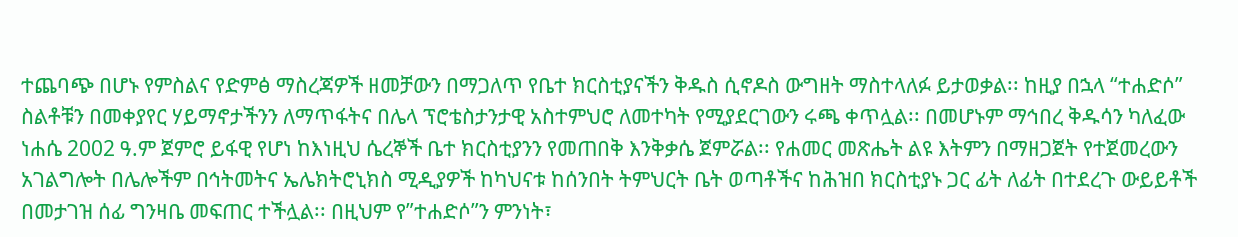ተጨባጭ በሆኑ የምስልና የድምፅ ማስረጃዎች ዘመቻውን በማጋለጥ የቤተ ክርስቲያናችን ቅዱስ ሲኖዶስ ውግዘት ማስተላለፉ ይታወቃል፡፡ ከዚያ በኋላ “ተሐድሶ” ስልቶቹን በመቀያየር ሃይማኖታችንን ለማጥፋትና በሌላ ፕሮቴስታንታዊ አስተምህሮ ለመተካት የሚያደርገውን ሩጫ ቀጥሏል፡፡ በመሆኑም ማኅበረ ቅዱሳን ካለፈው ነሐሴ 2002 ዓ.ም ጀምሮ ይፋዊ የሆነ ከእነዚህ ሴረኞች ቤተ ክርስቲያንን የመጠበቅ እንቅቃሴ ጀምሯል፡፡ የሐመር መጽሔት ልዩ እትምን በማዘጋጀት የተጀመረውን አገልግሎት በሌሎችም በኅትመትና ኤሌክትሮኒክስ ሚዲያዎች ከካህናቱ ከሰንበት ትምህርት ቤት ወጣቶችና ከሕዝበ ክርስቲያኑ ጋር ፊት ለፊት በተደረጉ ውይይቶች በመታገዝ ሰፊ ግንዛቤ መፍጠር ተችሏል፡፡ በዚህም የ”ተሐድሶ”ን ምንነት፣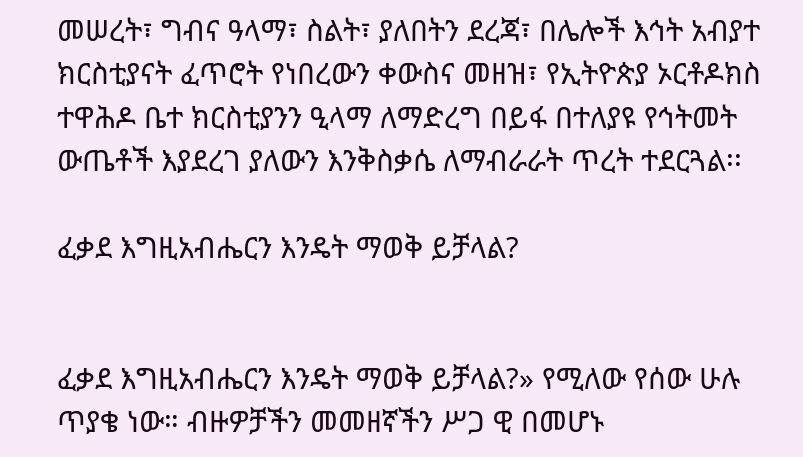መሠረት፣ ግብና ዓላማ፣ ስልት፣ ያለበትን ደረጃ፣ በሌሎች እኅት አብያተ ክርስቲያናት ፈጥሮት የነበረውን ቀውስና መዘዝ፣ የኢትዮጵያ ኦርቶዶክስ ተዋሕዶ ቤተ ክርስቲያንን ዒላማ ለማድረግ በይፋ በተለያዩ የኅትመት ውጤቶች እያደረገ ያለውን እንቅስቃሴ ለማብራራት ጥረት ተደርጓል፡፡

ፈቃደ እግዚአብሔርን እንዴት ማወቅ ይቻላል?


ፈቃደ እግዚአብሔርን እንዴት ማወቅ ይቻላል?» የሚለው የሰው ሁሉ ጥያቄ ነው። ብዙዎቻችን መመዘኛችን ሥጋ ዊ በመሆኑ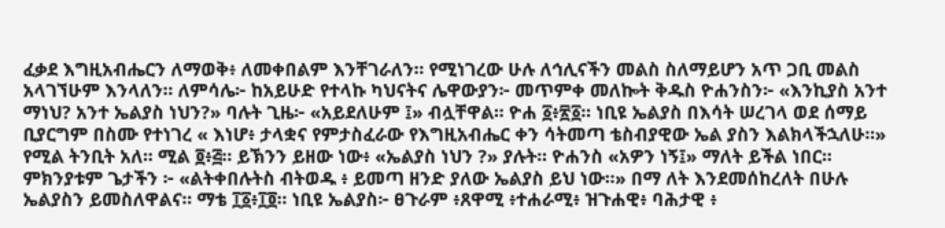ፈቃደ እግዚአብሔርን ለማወቅ፥ ለመቀበልም እንቸገራለን። የሚነገረው ሁሉ ለኅሊናችን መልስ ስለማይሆን አጥ ጋቢ መልስ አላገኘሁም እንላለን። ለምሳሌ፦ ከአይሁድ የተላኩ ካህናትና ሌዋውያን፦ መጥምቀ መለኰት ቅዱስ ዮሐንስን፦ «እንኪያስ አንተ ማነህ? አንተ ኤልያስ ነህን?» ባሉት ጊዜ፦ «አይደለሁም ፤» ብሏቸዋል። ዮሐ ፩፥፳፩። ነቢዩ ኤልያስ በእሳት ሠረገላ ወደ ሰማይ ቢያርግም በስሙ የተነገረ « እነሆ፥ ታላቋና የምታስፈራው የእግዚአብሔር ቀን ሳትመጣ ቴስብያዊው ኤል ያስን እልክላችኋለሁ።» የሚል ትንቢት አለ። ሚል ፬፥፭። ይኽንን ይዘው ነው፥ «ኤልያስ ነህን ?» ያሉት። ዮሐንስ «አዎን ነኝ፤» ማለት ይችል ነበር። ምክንያቱም ጌታችን ፦ «ልትቀበሉትስ ብትወዱ ፥ ይመጣ ዘንድ ያለው ኤልያስ ይህ ነው።» በማ ለት እንደመሰከረለት በሁሉ ኤልያስን ይመስለዋልና። ማቴ ፲፩፥፲፬። ነቢዩ ኤልያስ፦ ፀጉራም ፥ጸዋሚ ፥ተሐራሚ፥ ዝጉሐዊ፥ ባሕታዊ ፥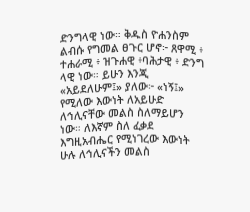ድንግላዊ ነው። ቅዱስ ዮሐንስም ልብሱ የግመል ፀጉር ሆኖ፦ ጸዋሚ ፥ ተሐራሚ ፥ ዝጉሐዊ ፥ባሕታዊ ፥ ድንግ ላዊ ነው። ይሁን እንጂ «አይደለሁም፤» ያለው፦ «ነኝ፤» የሚለው እውነት ለአይሁድ ለኅሊናቸው መልስ ስለማይሆን ነው። ለእኛም ስለ ፈቃደ እግዚአብሔር የሚነገረው እውነት ሁሉ ለኅሊናችን መልስ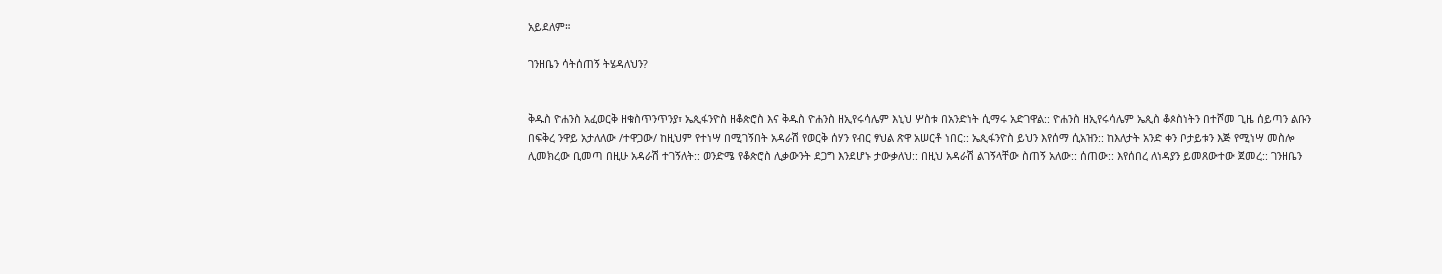አይደለም።

ገንዘቤን ሳትሰጠኝ ትሄዳለህን?


ቅዱስ ዮሐንስ አፈወርቅ ዘቁስጥንጥንያ፣ ኤጲፋንዮስ ዘቆጵሮስ እና ቅዱስ ዮሐንስ ዘኢየሩሳሌም እኒህ ሦስቱ በአንድነት ሲማሩ አድገዋል:: ዮሐንስ ዘኢየሩሳሌም ኤጲስ ቆጶስነትን በተሾመ ጊዜ ሰይጣን ልቡን በፍቅረ ንዋይ አታለለው /ተዋጋው/ ከዚህም የተነሣ በሚገኝበት አዳራሽ የወርቅ ሰሃን የብር ፃህል ጽዋ አሠርቶ ነበር:: ኤጲፋንዮስ ይህን እየሰማ ሲአዝን:: ከእለታት አንድ ቀን ቦታይቱን እጅ የሚነሣ መስሎ ሊመክረው ቢመጣ በዚሁ አዳራሽ ተገኝለት:: ወንድሜ የቆጵሮስ ሊቃውንት ደጋግ እንደሆኑ ታውቃለህ:: በዚህ አዳራሽ ልገኝላቸው ስጠኝ አለው:: ሰጠው:: እየሰበረ ለነዳያን ይመጸውተው ጀመረ:: ገንዘቤን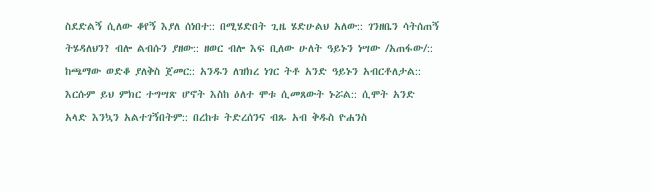ስደድልኝ ሲለው ቆየኝ እያለ ሰነበተ:: በሚሄድበት ጊዜ ሄድሁልህ አለው:: ገንዘቤን ሳትሰጠኝ ትሄዳለህን? ብሎ ልብሱን ያዘው:: ዘወር ብሎ እፍ ቢለው ሁለት ዓይኑን ነሣው /አጠፋው/:: ከጫማው ወድቆ ያለቅስ ጀመር:: አንዱን ለዝክረ ነገር ትቶ አንድ ዓይኑን አብርቶለታል:: እርሱም ይህ ምክር ተግሣጽ ሆኖት እስከ ዕለተ ሞቱ ሲመጸውት ኑሯል:: ሲሞት አንድ አላድ እንኳን አልተገኝበትም:: በረከቱ ትድረሰንና ብጹ አብ ቅዱስ ዮሐንስ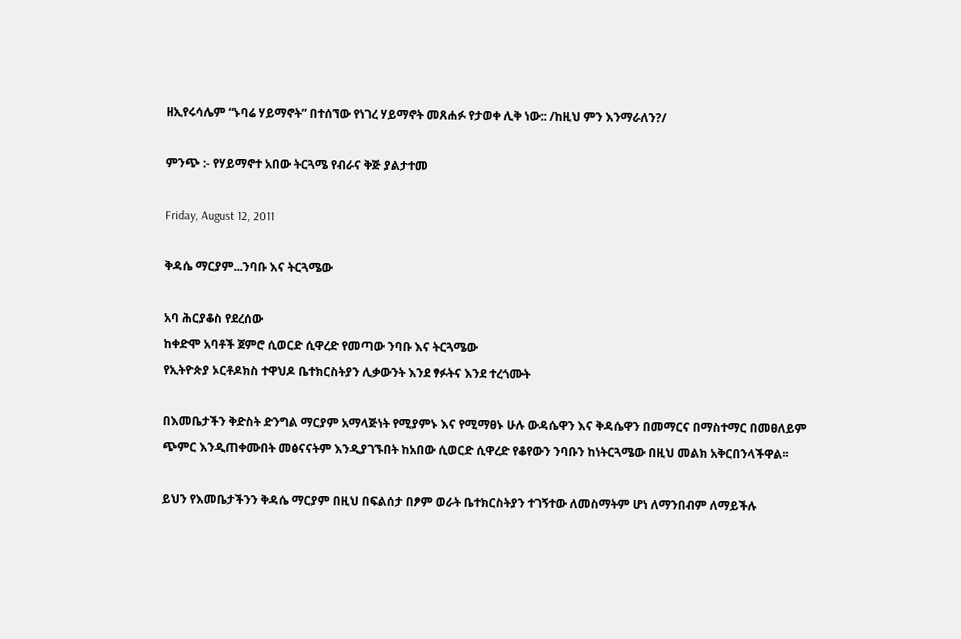ዘኢየሩሳሌም “ኑባሬ ሃይማኖት” በተሰኘው የነገረ ሃይማኖት መጸሐፉ የታወቀ ሊቅ ነው:: /ከዚህ ምን እንማራለን?/

ምንጭ :‐ የሃይማኖተ አበው ትርጓሜ የብራና ቅጅ ያልታተመ

Friday, August 12, 2011

ቅዳሴ ማርያም...ንባቡ እና ትርጓሜው

አባ ሕርያቆስ የደረሰው
ከቀድሞ አባቶች ጀምሮ ሲወርድ ሲዋረድ የመጣው ንባቡ እና ትርጓሜው
የኢትዮጵያ ኦርቶዶክስ ተዋህዶ ቤተክርስትያን ሊቃውንት እንደ ፃፉትና እንደ ተረጎሙት

በእመቤታችን ቅድስት ድንግል ማርያም አማላጅነት የሚያምኑ እና የሚማፀኑ ሁሉ ውዳሴዋን እና ቅዳሴዋን በመማርና በማስተማር በመፀለይም ጭምር እንዲጠቀሙበት መፅናናትም እንዲያገኙበት ከአበው ሲወርድ ሲዋረድ የቆየውን ንባቡን ከነትርጓሜው በዚህ መልክ አቅርበንላችዋል፡፡

ይህን የእመቤታችንን ቅዳሴ ማርያም በዚህ በፍልሰታ በፆም ወራት ቤተክርስትያን ተገኝተው ለመስማትም ሆነ ለማንበብም ለማይችሉ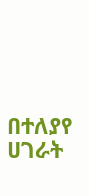በተለያየ ሀገራት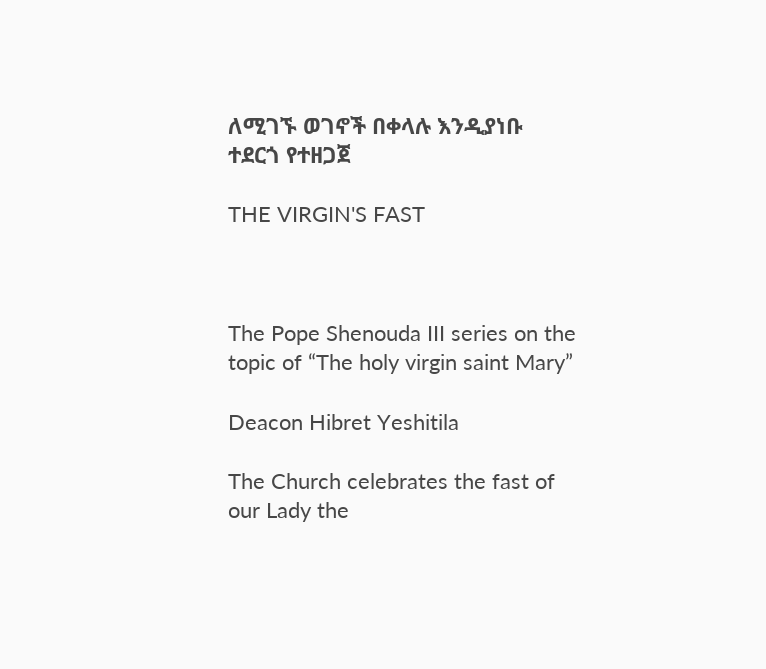ለሚገኙ ወገኖች በቀላሉ እንዲያነቡ ተደርጎ የተዘጋጀ

THE VIRGIN'S FAST



The Pope Shenouda III series on the topic of “The holy virgin saint Mary”

Deacon Hibret Yeshitila

The Church celebrates the fast of our Lady the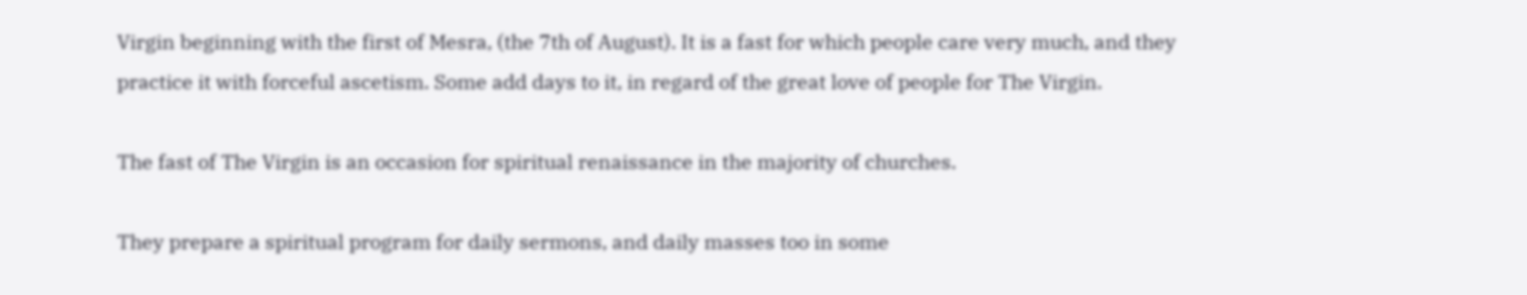Virgin beginning with the first of Mesra, (the 7th of August). It is a fast for which people care very much, and they practice it with forceful ascetism. Some add days to it, in regard of the great love of people for The Virgin.

The fast of The Virgin is an occasion for spiritual renaissance in the majority of churches.

They prepare a spiritual program for daily sermons, and daily masses too in some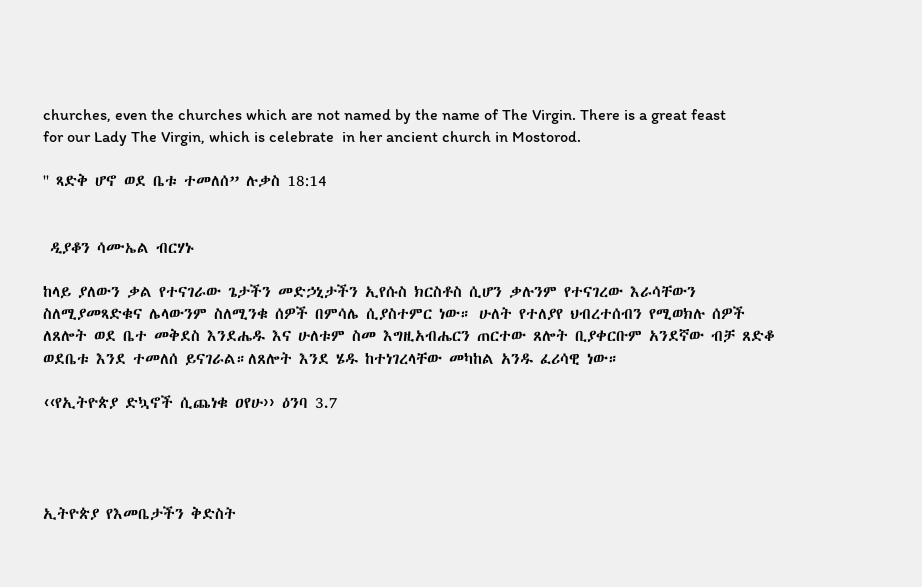churches, even the churches which are not named by the name of The Virgin. There is a great feast for our Lady The Virgin, which is celebrate  in her ancient church in Mostorod.

'' ጻድቅ ሆኖ ወደ ቤቱ ተመለሰ” ሉቃስ 18:14


 ዲያቆን ሳሙኤል ብርሃኑ

ከላይ ያለውን ቃል የተናገራው ጌታችን መድኃኒታችን ኢየሱስ ክርስቶስ ሲሆን ቃሉንም የተናገረው እራሳቸውን ስለሚያመጻድቁና ሌላውንም ስለሚንቁ ሰዎች በምሳሌ ሲያስተምር ነው። ሁለት የተለያየ ህብረተሰብን የሚወክሉ ሰዎች ለጸሎት ወደ ቤተ መቅደስ እንደሔዱ እና ሁለቱም ስመ እግዚአብሔርን ጠርተው ጸሎት ቢያቀርቡም አንደኛው ብቻ ጸድቆ ወደቤቱ እንደ ተመለሰ ይናገራል።ለጸሎት እንደ ሄዱ ከተነገረላቸው መካከል አንዱ ፈሪሳዊ ነው።

‹‹የኢትዮጵያ ድኳኖች ሲጨነቁ ዐየሁ›› ዕንባ 3.7




ኢትዮጵያ የእመቤታችን ቅድስት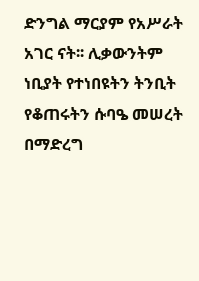ድንግል ማርያም የአሥራት አገር ናት፡፡ ሊቃውንትም ነቢያት የተነበዩትን ትንቢት የቆጠሩትን ሱባዔ መሠረት በማድረግ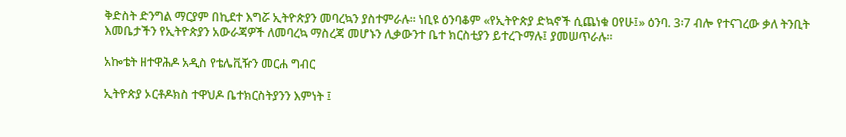ቅድስት ድንግል ማርያም በኪደተ እግሯ ኢትዮጵያን መባረኳን ያስተምራሉ፡፡ ነቢዩ ዕንባቆም «የኢትዮጵያ ድኳኖች ሲጨነቁ ዐየሁ፤» ዕንባ. 3፡7 ብሎ የተናገረው ቃለ ትንቢት እመቤታችን የኢትዮጵያን አውራጃዎች ለመባረኳ ማስረጃ መሆኑን ሊቃውንተ ቤተ ክርስቲያን ይተረጉማሉ፤ ያመሠጥራሉ፡፡

አኰቴት ዘተዋሕዶ አዲስ የቴሌቪዥን መርሐ ግብር

ኢትዮጵያ ኦርቶዶክስ ተዋህዶ ቤተክርስትያንን እምነት ፤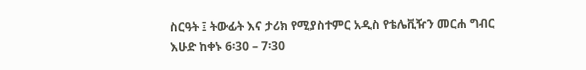ስርዓት ፤ ትውፊት እና ታሪክ የሚያስተምር አዲስ የቴሌቪዥን መርሐ ግብር
እሁድ ከቀኑ 6፡30 – 7፡30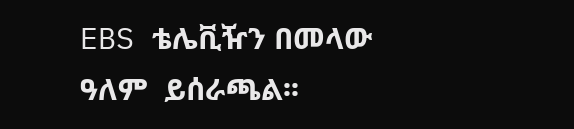EBS ቴሌቪዥን በመላው ዓለም  ይሰራጫል፡፡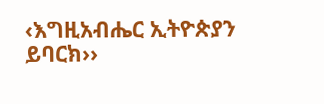‹እግዚአብሔር ኢትዮጵያን ይባርክ››